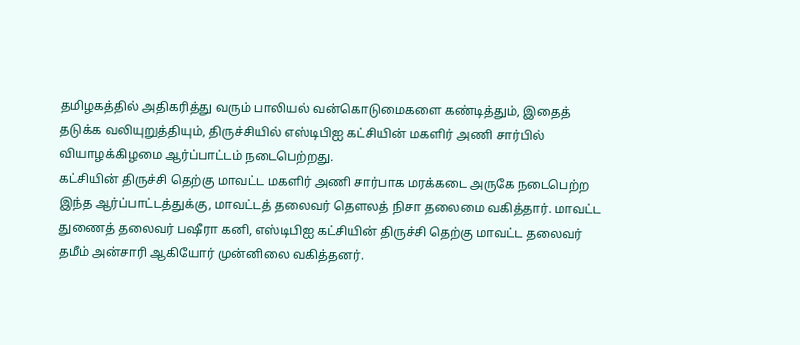தமிழகத்தில் அதிகரித்து வரும் பாலியல் வன்கொடுமைகளை கண்டித்தும், இதைத் தடுக்க வலியுறுத்தியும், திருச்சியில் எஸ்டிபிஐ கட்சியின் மகளிர் அணி சார்பில் வியாழக்கிழமை ஆர்ப்பாட்டம் நடைபெற்றது.
கட்சியின் திருச்சி தெற்கு மாவட்ட மகளிர் அணி சார்பாக மரக்கடை அருகே நடைபெற்ற இந்த ஆர்ப்பாட்டத்துக்கு, மாவட்டத் தலைவர் தெளலத் நிசா தலைமை வகித்தார். மாவட்ட துணைத் தலைவர் பஷீரா கனி, எஸ்டிபிஐ கட்சியின் திருச்சி தெற்கு மாவட்ட தலைவர் தமீம் அன்சாரி ஆகியோர் முன்னிலை வகித்தனர்.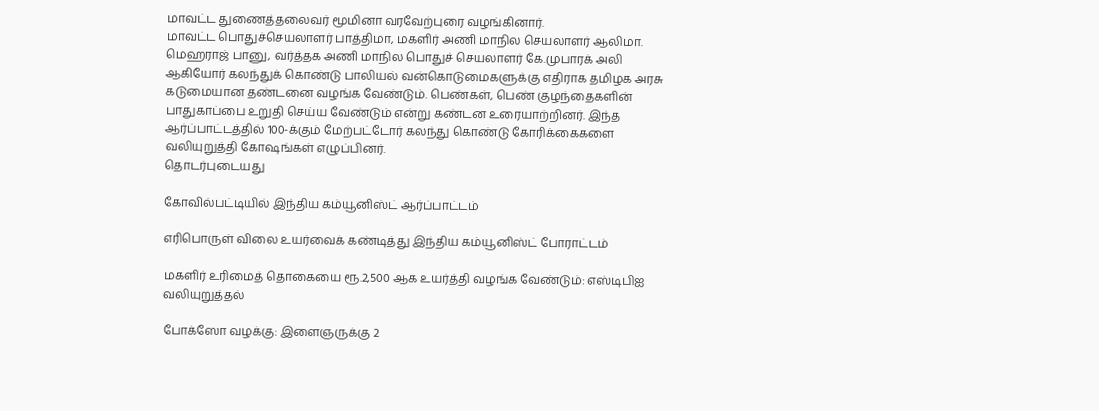மாவட்ட துணைத்தலைவர் மூமினா வரவேற்புரை வழங்கினார்.
மாவட்ட பொதுச்செயலாளர் பாத்திமா, மகளிர் அணி மாநில செயலாளர் ஆலிமா. மெஹராஜ் பானு, வர்த்தக அணி மாநில பொதுச் செயலாளர் கே.முபாரக் அலி ஆகியோர் கலந்துக் கொண்டு பாலியல் வன்கொடுமைகளுக்கு எதிராக தமிழக அரசு கடுமையான தண்டனை வழங்க வேண்டும். பெண்கள், பெண் குழந்தைகளின் பாதுகாப்பை உறுதி செய்ய வேண்டும் என்று கண்டன உரையாற்றினர். இந்த ஆர்ப்பாட்டத்தில் 100-க்கும் மேற்பட்டோர் கலந்து கொண்டு கோரிக்கைகளை வலியுறுத்தி கோஷங்கள் எழுப்பினர்.
தொடர்புடையது

கோவில்பட்டியில் இந்திய கம்யூனிஸ்ட் ஆர்ப்பாட்டம்

எரிபொருள் விலை உயர்வைக் கண்டித்து இந்திய கம்யூனிஸ்ட் போராட்டம்

மகளிர் உரிமைத் தொகையை ரூ.2,500 ஆக உயர்த்தி வழங்க வேண்டும்: எஸ்டிபிஐ வலியுறுத்தல்

போக்ஸோ வழக்கு: இளைஞருக்கு 2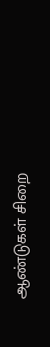ஆண்டுகள் சிறை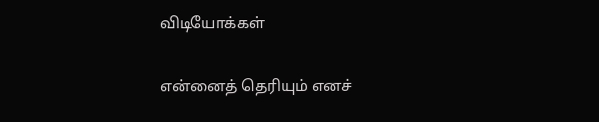விடியோக்கள்

என்னைத் தெரியும் எனச்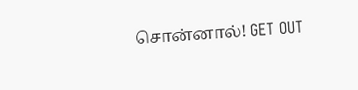சொன்னால்! GET OUT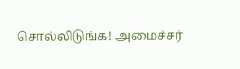சொல்லிடுங்க! அமைச்சர்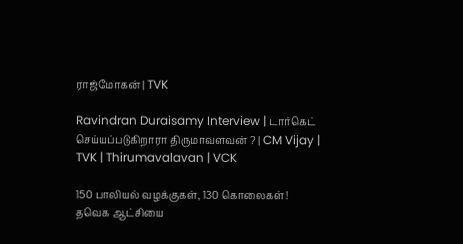ராஜ்மோகன் | TVK

Ravindran Duraisamy Interview | டார்கெட் செய்யப்படுகிறாரா திருமாவளவன் ? | CM Vijay | TVK | Thirumavalavan | VCK

150 பாலியல் வழக்குகள், 130 கொலைகள்! தவெக ஆட்சியை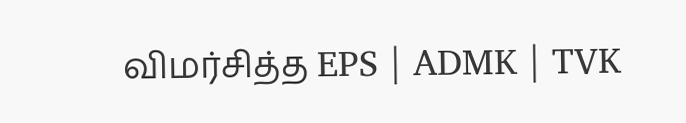விமர்சித்த EPS | ADMK | TVK